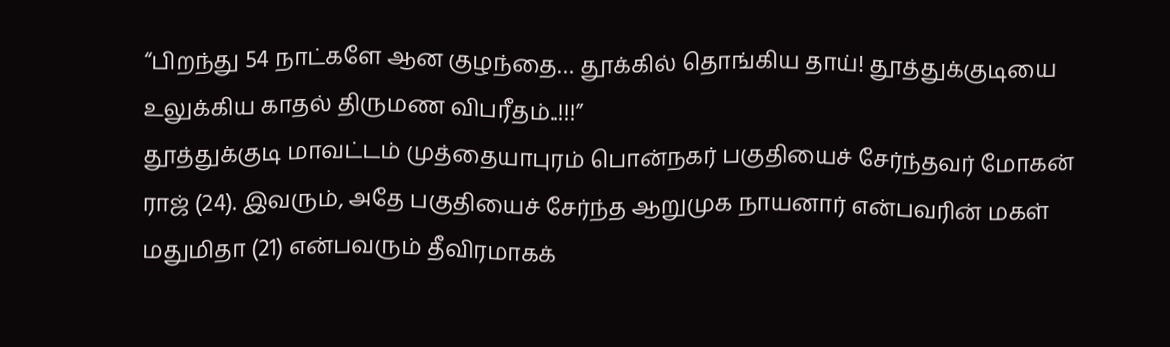“பிறந்து 54 நாட்களே ஆன குழந்தை… தூக்கில் தொங்கிய தாய்! தூத்துக்குடியை உலுக்கிய காதல் திருமண விபரீதம்..!!!”
தூத்துக்குடி மாவட்டம் முத்தையாபுரம் பொன்நகர் பகுதியைச் சேர்ந்தவர் மோகன் ராஜ் (24). இவரும், அதே பகுதியைச் சேர்ந்த ஆறுமுக நாயனார் என்பவரின் மகள் மதுமிதா (21) என்பவரும் தீவிரமாகக்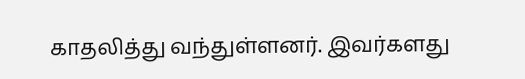காதலித்து வந்துள்ளனர். இவர்களது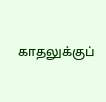காதலுக்குப்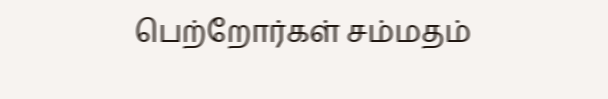பெற்றோர்கள் சம்மதம்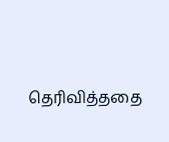தெரிவித்ததை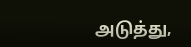அடுத்து,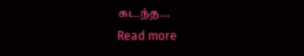கடந்த…
Read more